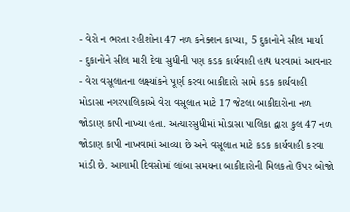- વેરો ન ભરતા રહીશોના 47 નળ કનેક્શન કાપ્યા, 5 દુકાનોને સીલ માર્યા
- દુકાનોને સીલ મારી દેવા સુધીની પણ કડક કાર્યવાહી હાથ ધરવામાં આવનાર
- વેરા વસૂલાતના લક્ષ્યાંકને પૂર્ણ કરવા બાકીદારો સામે કડક કાર્યવાહી
મોડાસા નગરપાલિકાએ વેરા વસૂલાત માટે 17 જેટલા બાકીદારોના નળ જોડાણ કાપી નાખ્યા હતા. અત્યારસુધીમાં મોડાસા પાલિકા દ્વારા કુલ 47 નળ જોડાણ કાપી નાખવામાં આવ્યા છે અને વસૂલાત માટે કડક કાર્યવાહી કરવા માંડી છે. આગામી દિવસોમાં લાંબા સમયના બાકીદારોની મિલકતો ઉપર બોજો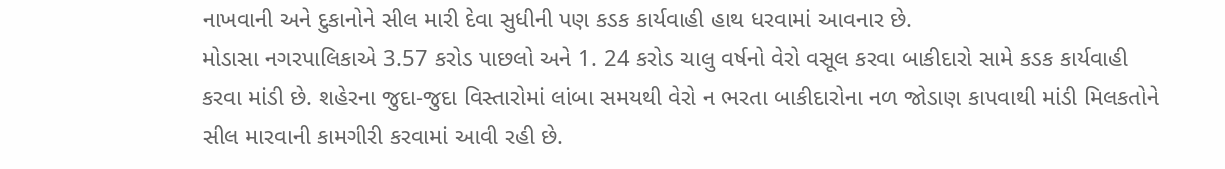નાખવાની અને દુકાનોને સીલ મારી દેવા સુધીની પણ કડક કાર્યવાહી હાથ ધરવામાં આવનાર છે.
મોડાસા નગરપાલિકાએ 3.57 કરોડ પાછલો અને 1. 24 કરોડ ચાલુ વર્ષનો વેરો વસૂલ કરવા બાકીદારો સામે કડક કાર્યવાહી કરવા માંડી છે. શહેરના જુદા-જુદા વિસ્તારોમાં લાંબા સમયથી વેરો ન ભરતા બાકીદારોના નળ જોડાણ કાપવાથી માંડી મિલકતોને સીલ મારવાની કામગીરી કરવામાં આવી રહી છે.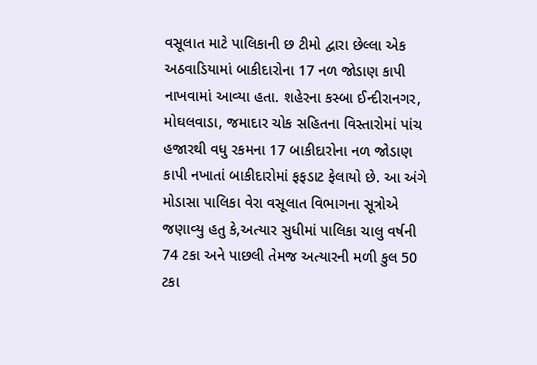વસૂલાત માટે પાલિકાની છ ટીમો દ્વારા છેલ્લા એક અઠવાડિયામાં બાકીદારોના 17 નળ જોડાણ કાપી નાખવામાં આવ્યા હતા. શહેરના કસ્બા ઈન્દીરાનગર, મોઘલવાડા, જમાદાર ચોક સહિતના વિસ્તારોમાં પાંચ હજારથી વધુ રકમના 17 બાકીદારોના નળ જોડાણ કાપી નખાતાં બાકીદારોમાં ફફડાટ ફેલાયો છે. આ અંગે મોડાસા પાલિકા વેરા વસૂલાત વિભાગના સૂત્રોએ જણાવ્યુ હતુ કે,અત્યાર સુધીમાં પાલિકા ચાલુ વર્ષની 74 ટકા અને પાછલી તેમજ અત્યારની મળી કુલ 50 ટકા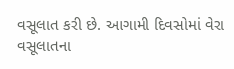વસૂલાત કરી છે. આગામી દિવસોમાં વેરા વસૂલાતના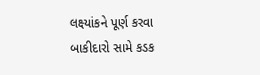લક્ષ્યાંકને પૂર્ણ કરવા બાકીદારો સામે કડક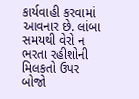કાર્યવાહી કરવામાં આવનાર છે. લાંબા સમયથી વેરો ન ભરતા રહીશોની મિલકતો ઉપર બોજો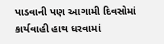પાડવાની પણ આગામી દિવસોમાં કાર્યવાહી હાથ ધરવામાં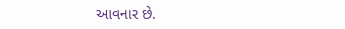આવનાર છે.